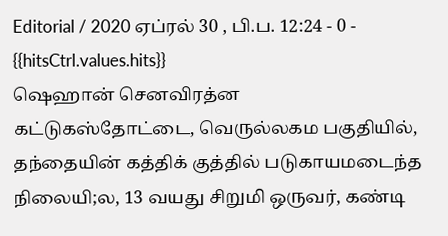Editorial / 2020 ஏப்ரல் 30 , பி.ப. 12:24 - 0 - {{hitsCtrl.values.hits}}
ஷெஹான் செனவிரத்ன
கட்டுகஸ்தோட்டை, வெருல்லகம பகுதியில், தந்தையின் கத்திக் குத்தில் படுகாயமடைந்த நிலையி;ல, 13 வயது சிறுமி ஒருவர், கண்டி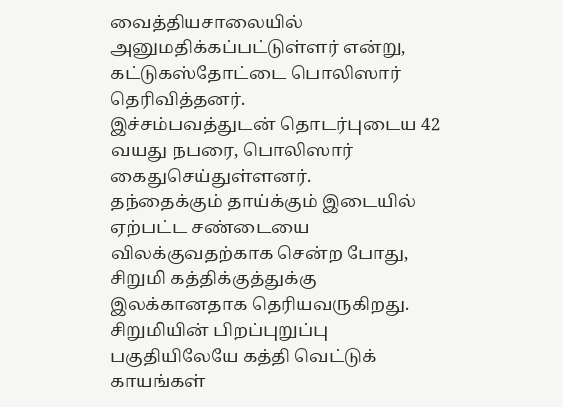வைத்தியசாலையில் அனுமதிக்கப்பட்டுள்ளர் என்று, கட்டுகஸ்தோட்டை பொலிஸார் தெரிவித்தனர்.
இச்சம்பவத்துடன் தொடர்புடைய 42 வயது நபரை, பொலிஸார் கைதுசெய்துள்ளனர்.
தந்தைக்கும் தாய்க்கும் இடையில் ஏற்பட்ட சண்டையை விலக்குவதற்காக சென்ற போது, சிறுமி கத்திக்குத்துக்கு இலக்கானதாக தெரியவருகிறது.
சிறுமியின் பிறப்புறுப்பு பகுதியிலேயே கத்தி வெட்டுக் காயங்கள்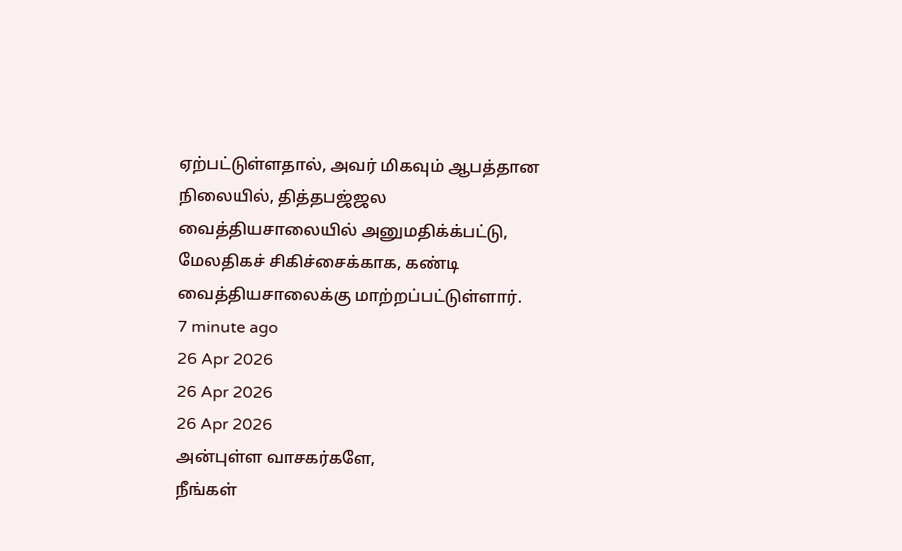ஏற்பட்டுள்ளதால், அவர் மிகவும் ஆபத்தான நிலையில், தித்தபஜ்ஜல வைத்தியசாலையில் அனுமதிக்க்பட்டு, மேலதிகச் சிகிச்சைக்காக, கண்டி வைத்தியசாலைக்கு மாற்றப்பட்டுள்ளார்.
7 minute ago
26 Apr 2026
26 Apr 2026
26 Apr 2026
அன்புள்ள வாசகர்களே,
நீங்கள்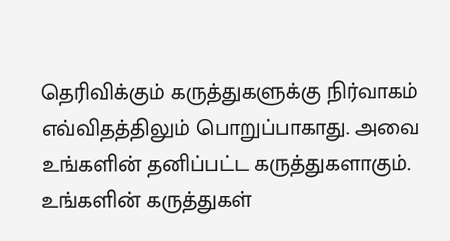தெரிவிக்கும் கருத்துகளுக்கு நிர்வாகம் எவ்விதத்திலும் பொறுப்பாகாது. அவை உங்களின் தனிப்பட்ட கருத்துகளாகும். உங்களின் கருத்துகள்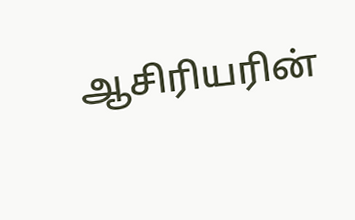ஆசிரியரின்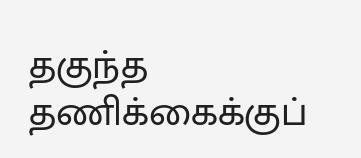தகுந்த தணிக்கைக்குப்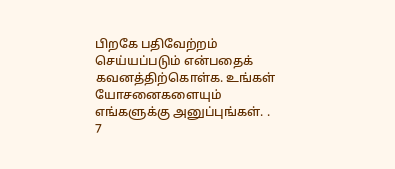பிறகே பதிவேற்றம் செய்யப்படும் என்பதைக் கவனத்திற்கொள்க. உங்கள் யோசனைகளையும் எங்களுக்கு அனுப்புங்கள். .
7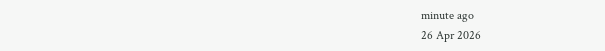minute ago
26 Apr 2026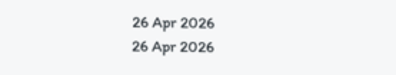26 Apr 2026
26 Apr 2026